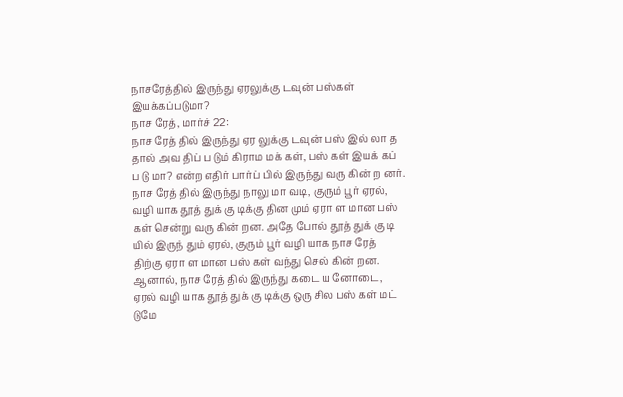நாசரேத்தில் இருந்து ஏரலுக்கு டவுன் பஸ்கள் இயக்கப்படுமா?
நாச ரேத், மார்ச் 22:
நாச ரேத் தில் இருந்து ஏர லுக்கு டவுன் பஸ் இல் லா த தால் அவ திப் ப டும் கிராம மக் கள், பஸ் கள் இயக் கப் ப டு மா? என்ற எதிர் பார்ப் பில் இருந்து வரு கின் ற னர்.
நாச ரேத் தில் இருந்து நாலு மா வடி, குரும் பூர் ஏரல், வழி யாக தூத் துக் கு டிக்கு தின மும் ஏரா ள மான பஸ் கள் சென்று வரு கின் றன. அதே போல் தூத் துக் கு டி யில் இருந் தும் ஏரல், குரும் பூர் வழி யாக நாச ரேத் திற்கு ஏரா ள மான பஸ் கள் வந்து செல் கின் றன. ஆனால், நாச ரேத் தில் இருந்து கடை ய னோடை, ஏரல் வழி யாக தூத் துக் கு டிக்கு ஒரு சில பஸ் கள் மட் டுமே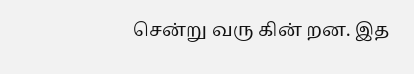சென்று வரு கின் றன. இத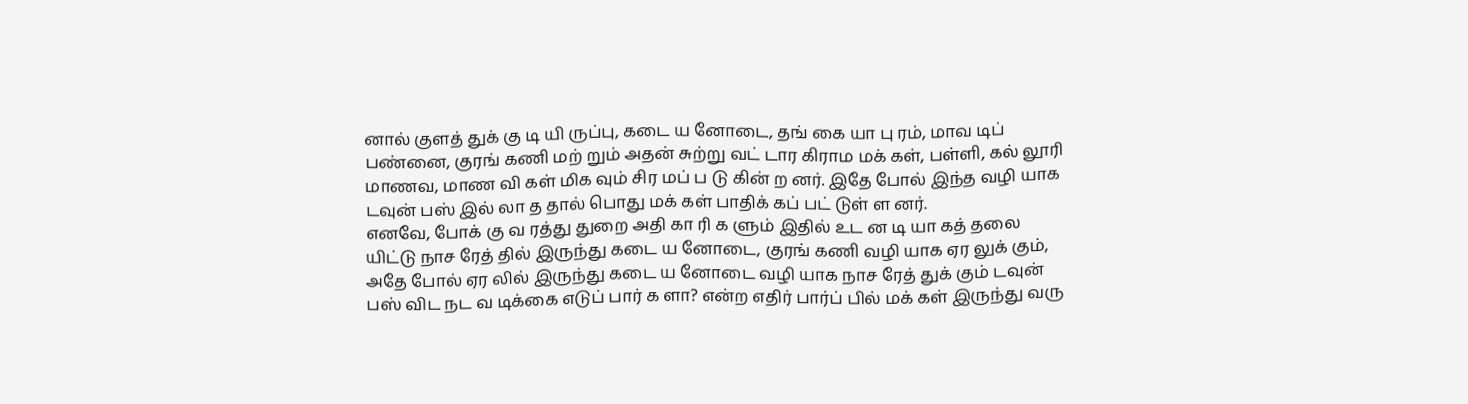னால் குளத் துக் கு டி யி ருப்பு, கடை ய னோடை, தங் கை யா பு ரம், மாவ டிப் பண்னை, குரங் கணி மற் றும் அதன் சுற்று வட் டார கிராம மக் கள், பள்ளி, கல் லூரி மாணவ, மாண வி கள் மிக வும் சிர மப் ப டு கின் ற னர். இதே போல் இந்த வழி யாக டவுன் பஸ் இல் லா த தால் பொது மக் கள் பாதிக் கப் பட் டுள் ள னர்.
எனவே, போக் கு வ ரத்து துறை அதி கா ரி க ளும் இதில் உட ன டி யா கத் தலை யிட்டு நாச ரேத் தில் இருந்து கடை ய னோடை, குரங் கணி வழி யாக ஏர லுக் கும், அதே போல் ஏர லில் இருந்து கடை ய னோடை வழி யாக நாச ரேத் துக் கும் டவுன் பஸ் விட நட வ டிக்கை எடுப் பார் க ளா? என்ற எதிர் பார்ப் பில் மக் கள் இருந்து வரு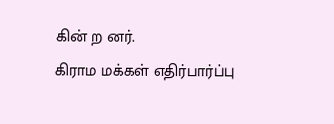கின் ற னர்.
கிராம மக்கள் எதிர்பார்ப்பு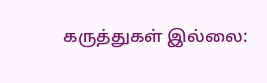கருத்துகள் இல்லை: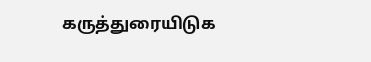கருத்துரையிடுக